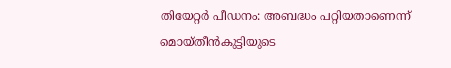തിയേറ്റര്‍ പീഡനം: അബദ്ധം പറ്റിയതാണെന്ന് മൊയ്തീന്‍കുട്ടിയുടെ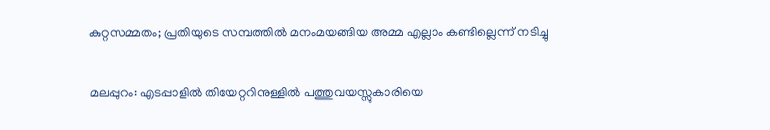കുറ്റസമ്മതം; പ്രതിയുടെ സമ്പത്തില്‍ മനംമയങ്ങിയ അമ്മ എല്ലാം കണ്ടില്ലെന്ന് നടിച്ചു


മലപ്പുറം: എടപ്പാളില്‍ തിയേറ്ററിനുള്ളില്‍ പത്തുവയസ്സുകാരിയെ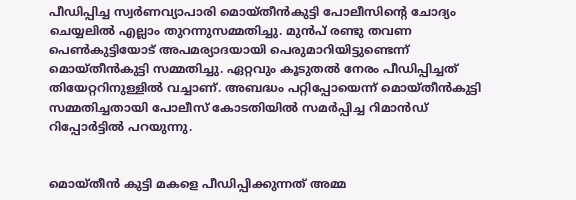പീഡിപ്പിച്ച സ്വര്‍ണവ്യാപാരി മൊയ്തീന്‍കുട്ടി പോലീസിന്റെ ചോദ്യം ചെയ്യലില്‍ എല്ലാം തുറന്നുസമ്മതിച്ചു. മുന്‍പ് രണ്ടു തവണ പെണ്‍കുട്ടിയോട് അപമര്യാദയായി പെരുമാറിയിട്ടുണ്ടെന്ന് മൊയ്തീന്‍കുട്ടി സമ്മതിച്ചു. ഏറ്റവും കൂടുതല്‍ നേരം പീഡിപ്പിച്ചത് തിയേറ്ററിനുള്ളില്‍ വച്ചാണ്. അബദ്ധം പറ്റിപ്പോയെന്ന് മൊയ്തീന്‍കുട്ടി സമ്മതിച്ചതായി പോലീസ് കോടതിയില്‍ സമര്‍പ്പിച്ച റിമാന്‍ഡ് റിപ്പോര്‍ട്ടില്‍ പറയുന്നു.


മൊയ്തീന്‍ കുട്ടി മകളെ പീഡിപ്പിക്കുന്നത് അമ്മ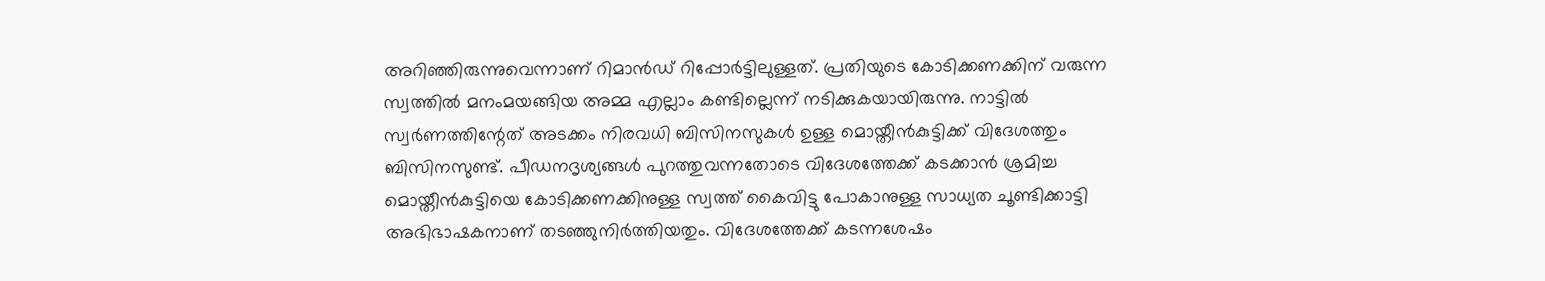അറിഞ്ഞിരുന്നുവെന്നാണ് റിമാന്‍ഡ് റിപ്പോര്‍ട്ടിലുള്ളത്. പ്രതിയുടെ കോടിക്കണക്കിന് വരുന്ന സ്വത്തില്‍ മനംമയങ്ങിയ അമ്മ എല്ലാം കണ്ടില്ലെന്ന് നടിക്കുകയായിരുന്നു. നാട്ടില്‍ സ്വര്‍ണത്തിന്റേത് അടക്കം നിരവധി ബിസിനസുകള്‍ ഉള്ള മൊയ്തീന്‍കുട്ടിക്ക് വിദേശത്തും ബിസിനസുണ്ട്. പീഡനദൃശ്യങ്ങള്‍ പുറത്തുവന്നതോടെ വിദേശത്തേക്ക് കടക്കാന്‍ ശ്രമിച്ച മൊയ്തീന്‍കുട്ടിയെ കോടിക്കണക്കിനുള്ള സ്വത്ത് കൈവിട്ടു പോകാനുള്ള സാധ്യത ചൂണ്ടിക്കാട്ടി അഭിഭാഷകനാണ് തടഞ്ഞുനിര്‍ത്തിയതും. വിദേശത്തേക്ക് കടന്നശേഷം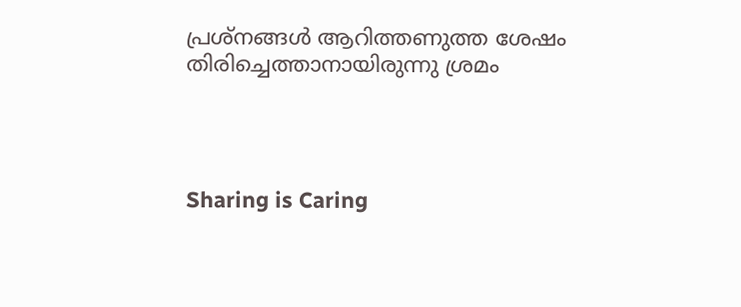പ്രശ്‌നങ്ങള്‍ ആറിത്തണുത്ത ശേഷം തിരിച്ചെത്താനായിരുന്നു ശ്രമം




Sharing is Caring